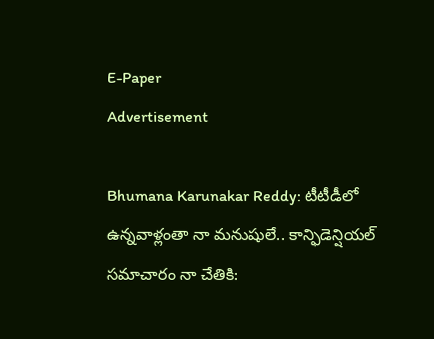E-Paper
Advertisement

Bhumana Karunakar Reddy: టీటీడీలో ఉన్నవాళ్లంతా నా మనుషులే.. కాన్ఫిడెన్షియల్ సమాచారం నా చేతికి: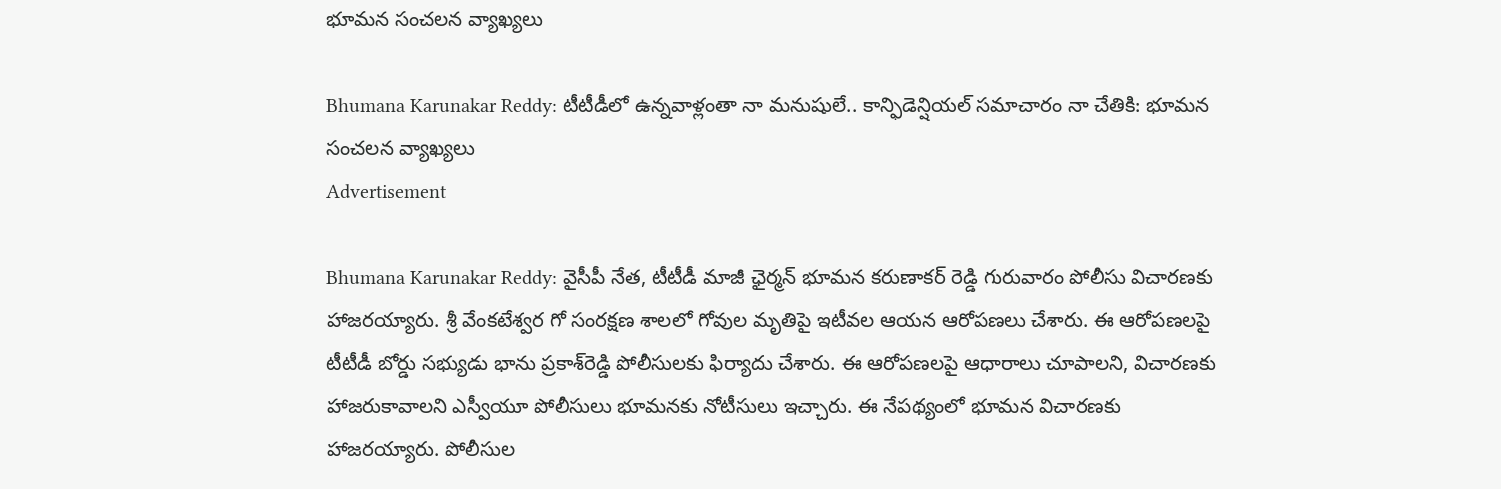భూమన సంచలన వ్యాఖ్యలు

Bhumana Karunakar Reddy: టీటీడీలో ఉన్నవాళ్లంతా నా మనుషులే.. కాన్ఫిడెన్షియల్ సమాచారం నా చేతికి: భూమన సంచలన వ్యాఖ్యలు
Advertisement

Bhumana Karunakar Reddy: వైసీపీ నేత, టీటీడీ మాజీ ఛైర్మన్‌ భూమన కరుణాకర్‌ రెడ్డి గురువారం పోలీసు విచారణకు హాజరయ్యారు. శ్రీ వేంకటేశ్వర గో సంరక్షణ శాలలో గోవుల మృతిపై ఇటీవల ఆయన ఆరోపణలు చేశారు. ఈ ఆరోపణలపై టీటీడీ బోర్డు సభ్యుడు భాను ప్రకాశ్‌రెడ్డి పోలీసులకు ఫిర్యాదు చేశారు. ఈ ఆరోపణలపై ఆధారాలు చూపాలని, విచారణకు హాజరుకావాలని ఎస్వీయూ పోలీసులు భూమనకు నోటీసులు ఇచ్చారు. ఈ నేపథ్యంలో భూమన విచారణకు హాజరయ్యారు. పోలీసుల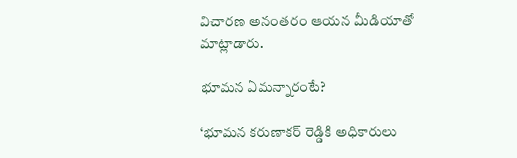విచారణ అనంతరం ఆయన మీడియాతో మాట్లాడారు.

భూమన ఏమన్నారంటే?

‘భూమన కరుణాకర్ రెడ్డికి అధికారులు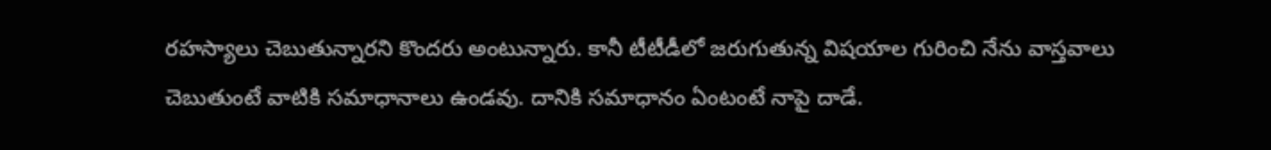రహస్యాలు చెబుతున్నారని కొందరు అంటున్నారు. కానీ టీటీడీలో జరుగుతున్న విషయాల గురించి నేను వాస్తవాలు చెబుతుంటే వాటికి సమాధానాలు ఉండవు. దానికి సమాధానం ఏంటంటే నాపై దాడే.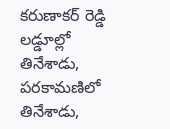కరుణాకర్ రెడ్డి లడ్డూల్లో తినేశాడు, పరకామణిలో తినేశాడు,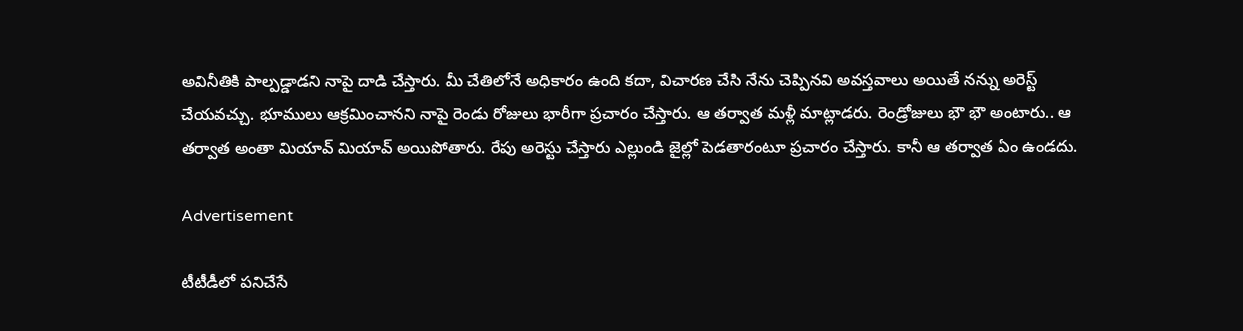అవినీతికి పాల్పడ్డాడని నాపై దాడి చేస్తారు. మీ చేతిలోనే అధికారం ఉంది కదా, విచారణ చేసి నేను చెప్పినవి అవస్తవాలు అయితే నన్ను అరెస్ట్ చేయవచ్చు. భూములు ఆక్రమించానని నాపై రెండు రోజులు భారీగా ప్రచారం చేస్తారు. ఆ తర్వాత మళ్లీ మాట్లాడరు. రెండ్రోజులు భౌ భౌ అంటారు.. ఆ తర్వాత అంతా మియావ్ మియావ్ అయిపోతారు. రేపు అరెస్టు చేస్తారు ఎల్లుండి జైల్లో పెడతారంటూ ప్రచారం చేస్తారు. కానీ ఆ తర్వాత ఏం ఉండదు.

Advertisement

టీటీడీలో పనిచేసే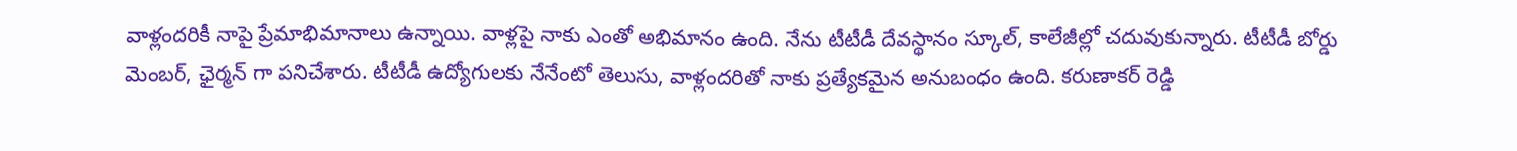వాళ్లందరికీ నాపై ప్రేమాభిమానాలు ఉన్నాయి. వాళ్లపై నాకు ఎంతో అభిమానం ఉంది. నేను టీటీడీ దేవస్థానం స్కూల్, కాలేజీల్లో చదువుకున్నారు. టీటీడీ బోర్డు మెంబర్, ఛైర్మన్ గా పనిచేశారు. టీటీడీ ఉద్యోగులకు నేనేంటో తెలుసు, వాళ్లందరితో నాకు ప్రత్యేకమైన అనుబంధం ఉంది. కరుణాకర్ రెడ్డి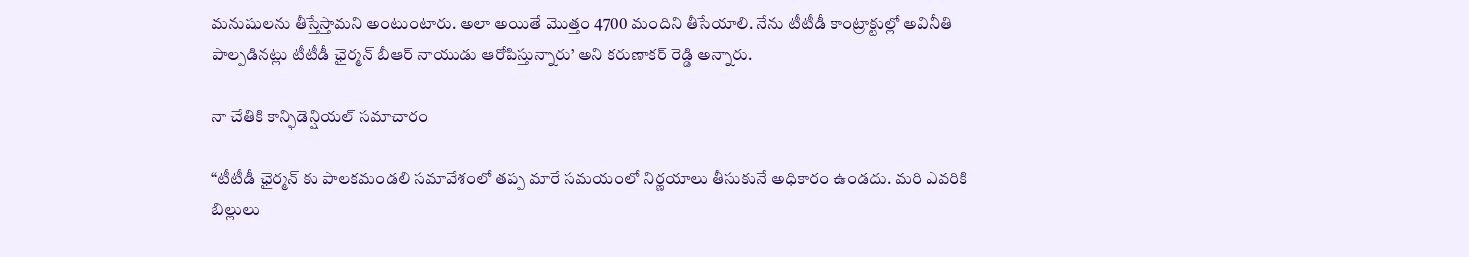మనుషులను తీస్తేస్తామని అంటుంటారు. అలా అయితే మొత్తం 4700 మందిని తీసేయాలి. నేను టీటీడీ కాంట్రాక్టుల్లో అవినీతి పాల్పడినట్లు టీటీడీ ఛైర్మన్ బీఆర్ నాయుడు ఆరోపిస్తున్నారు’ అని కరుణాకర్ రెడ్డి అన్నారు.

నా చేతికి కాన్ఫిడెన్షియల్ సమాచారం

“టీటీడీ ఛైర్మన్ కు పాలకమండలి సమావేశంలో తప్ప మారే సమయంలో నిర్ణయాలు తీసుకునే అధికారం ఉండదు. మరి ఎవరికి బిల్లులు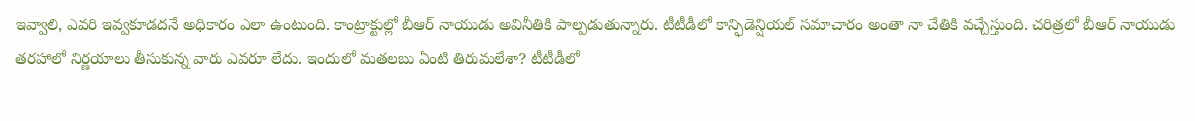ఇవ్వాలి, ఎవరి ఇవ్వకూడదనే అధికారం ఎలా ఉంటుంది. కాంట్రాక్టుల్లో బీఆర్ నాయుడు అవినీతికి పాల్పడుతున్నారు. టీటీడీలో కాన్ఫిడెన్షియల్ సమాచారం అంతా నా చేతికి వచ్చేస్తుంది. చరిత్రలో బీఆర్ నాయుడు తరహాలో నిర్ణయాలు తీసుకున్న వారు ఎవరూ లేదు. ఇందులో మతలబు ఏంటి తిరుమలేశా? టీటీడీలో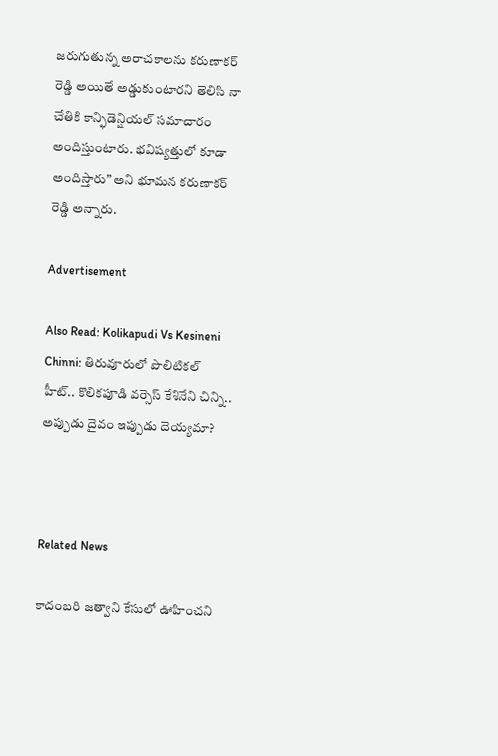జరుగుతున్న అరాచకాలను కరుణాకర్ రెడ్డి అయితే అడ్డుకుంటారని తెలిసి నా చేతికి కాన్ఫిడెన్షియల్ సమాచారం అందిస్తుంటారు. భవిష్యత్తులో కూడా అందిస్తారు” అని భూమన కరుణాకర్ రెడ్డి అన్నారు.

Advertisement

Also Read: Kolikapudi Vs Kesineni Chinni: తిరువూరులో పొలిటికల్ హీట్.. కొలికపూడి వర్సెస్ కేశినేని చిన్ని.. అప్పుడు దైవం ఇప్పుడు దెయ్యమా?



Related News

కాదంబరి జత్వాని కేసులో ఊహించని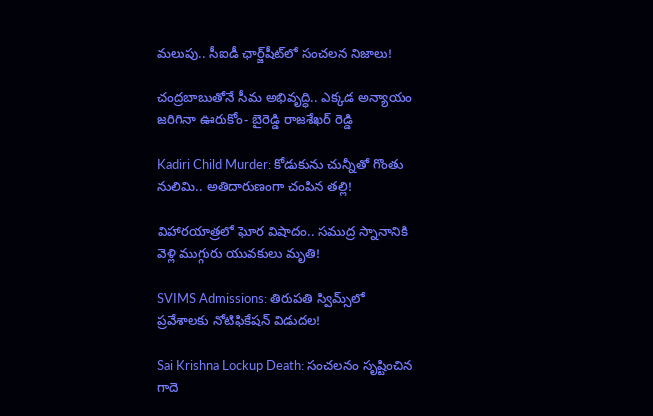మలుపు.. సీఐడీ ఛార్జ్‌షీట్‌లో సంచలన నిజాలు!

చంద్రబాబుతోనే సీమ అభివృద్ధి.. ఎక్కడ అన్యాయం జరిగినా ఊరుకోం- బైరెడ్డి రాజశేఖర్ రెడ్డి

Kadiri Child Murder: కోడుకును చున్నీతో గొంతు నులిమి.. అతిదారుణంగా చంపిన తల్లి!

విహారయాత్రలో ఘోర విషాదం.. సముద్ర స్నానానికి వెళ్లి ముగ్గురు యువకులు మృతి!

SVIMS Admissions: తిరుపతి స్విమ్స్‌లో ప్రవేశాలకు నోటిఫికేషన్ విడుదల!

Sai Krishna Lockup Death: సంచలనం సృష్టించిన గాదె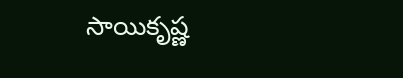సాయికృష్ణ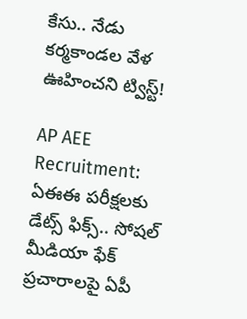కేసు.. నేడు కర్మకాండల వేళ ఊహించని ట్విస్ట్!

AP AEE Recruitment: ఏఈఈ పరీక్షలకు డేట్స్ ఫిక్స్.. సోషల్ మీడియా ఫేక్ ప్రచారాలపై ఏపీ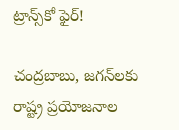ట్రాన్స్‌కో ఫైర్!

చంద్రబాబు, జగన్‌లకు రాష్ట్ర ప్రయోజనాల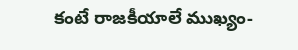కంటే రాజకీయాలే ముఖ్యం-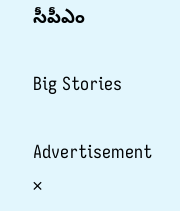సీపీఎం

Big Stories

Advertisement
×